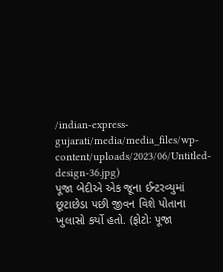/indian-express-gujarati/media/media_files/wp-content/uploads/2023/06/Untitled-design-36.jpg)
પૂજા બેદીએ એક જૂના ઈન્ટરવ્યુમાં છૂટાછેડા પછી જીવન વિશે પોતાના ખુલાસો કર્યો હતો. (ફોટોઃ પૂજા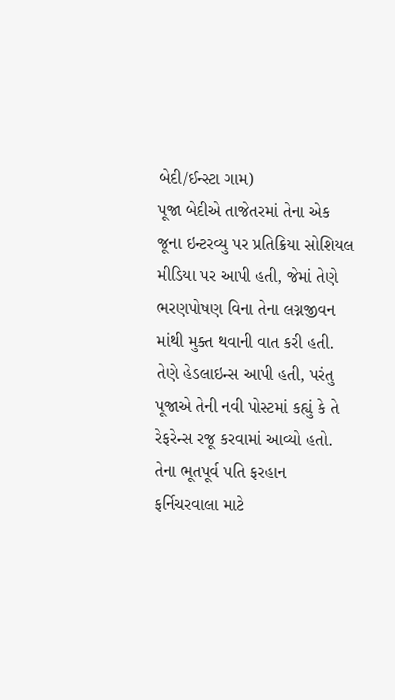બેદી/ઈન્સ્ટા ગામ)
પૂજા બેદીએ તાજેતરમાં તેના એક જૂના ઇન્ટરવ્યુ પર પ્રતિક્રિયા સોશિયલ મીડિયા પર આપી હતી, જેમાં તેણે ભરણપોષણ વિના તેના લગ્નજીવન માંથી મુક્ત થવાની વાત કરી હતી. તેણે હેડલાઇન્સ આપી હતી, પરંતુ પૂજાએ તેની નવી પોસ્ટમાં કહ્યું કે તે રેફરેન્સ રજૂ કરવામાં આવ્યો હતો. તેના ભૂતપૂર્વ પતિ ફરહાન ફર્નિચરવાલા માટે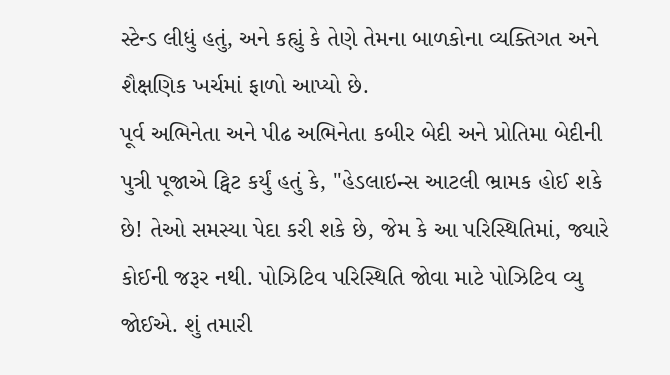સ્ટેન્ડ લીધું હતું, અને કહ્યું કે તેણે તેમના બાળકોના વ્યક્તિગત અને શૈક્ષણિક ખર્ચમાં ફાળો આપ્યો છે.
પૂર્વ અભિનેતા અને પીઢ અભિનેતા કબીર બેદી અને પ્રોતિમા બેદીની પુત્રી પૂજાએ ટ્વિટ કર્યું હતું કે, ''હેડલાઇન્સ આટલી ભ્રામક હોઈ શકે છે! તેઓ સમસ્યા પેદા કરી શકે છે, જેમ કે આ પરિસ્થિતિમાં, જ્યારે કોઈની જરૂર નથી. પોઝિટિવ પરિસ્થિતિ જોવા માટે પોઝિટિવ વ્યુ જોઈએ. શું તમારી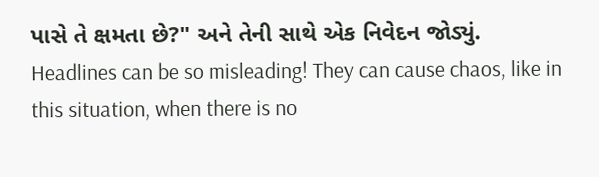પાસે તે ક્ષમતા છે?" અને તેની સાથે એક નિવેદન જોડ્યું.
Headlines can be so misleading! They can cause chaos, like in this situation, when there is no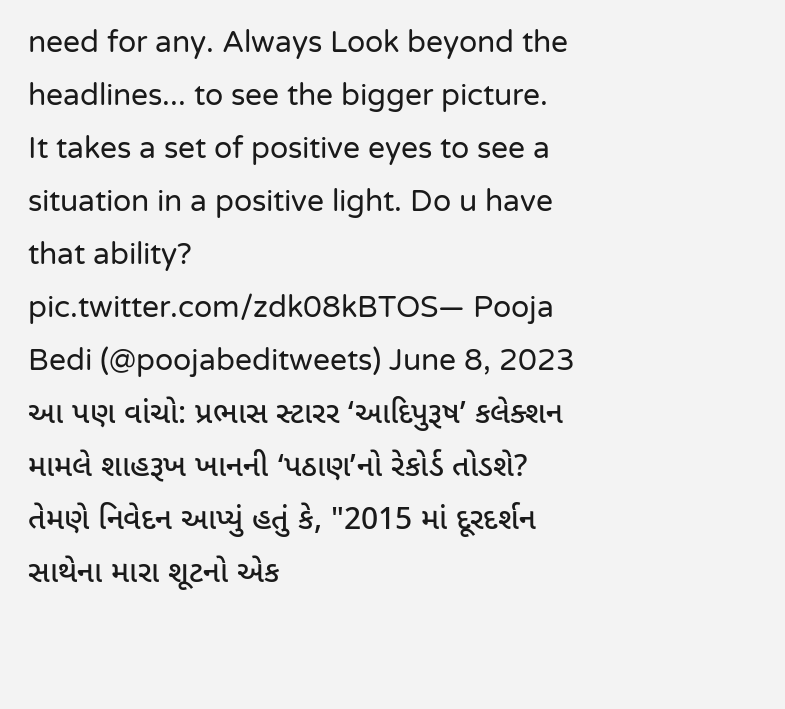need for any. Always Look beyond the headlines... to see the bigger picture.
It takes a set of positive eyes to see a situation in a positive light. Do u have that ability? pic.twitter.com/zdk08kBTOS— Pooja Bedi (@poojabeditweets) June 8, 2023
આ પણ વાંચો: પ્રભાસ સ્ટારર ‘આદિપુરૂષ’ કલેક્શન મામલે શાહરૂખ ખાનની ‘પઠાણ’નો રેકોર્ડ તોડશે?
તેમણે નિવેદન આપ્યું હતું કે, "2015 માં દૂરદર્શન સાથેના મારા શૂટનો એક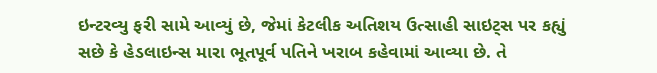ઇન્ટરવ્યુ ફરી સામે આવ્યું છે, જેમાં કેટલીક અતિશય ઉત્સાહી સાઇટ્સ પર કહ્યું સછે કે હેડલાઇન્સ મારા ભૂતપૂર્વ પતિને ખરાબ કહેવામાં આવ્યા છે. તે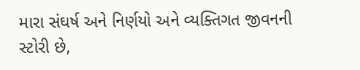મારા સંઘર્ષ અને નિર્ણયો અને વ્યક્તિગત જીવનની સ્ટોરી છે,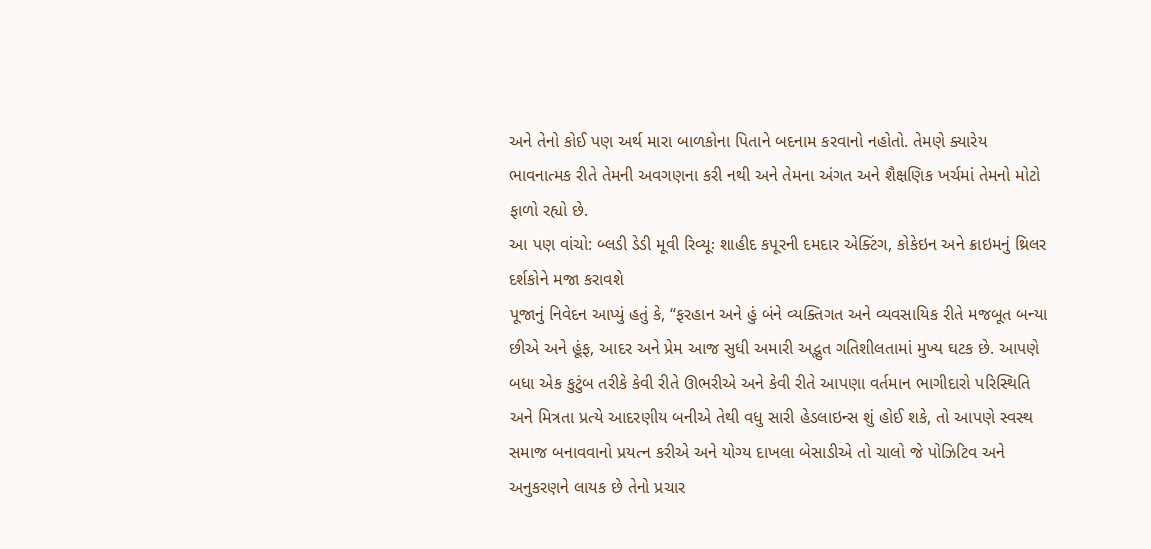અને તેનો કોઈ પણ અર્થ મારા બાળકોના પિતાને બદનામ કરવાનો નહોતો. તેમણે ક્યારેય ભાવનાત્મક રીતે તેમની અવગણના કરી નથી અને તેમના અંગત અને શૈક્ષણિક ખર્ચમાં તેમનો મોટો ફાળો રહ્યો છે.
આ પણ વાંચો: બ્લડી ડેડી મૂવી રિવ્યૂઃ શાહીદ કપૂરની દમદાર એક્ટિંગ, કોકેઇન અને ક્રાઇમનું થ્રિલર દર્શકોને મજા કરાવશે
પૂજાનું નિવેદન આપ્યું હતું કે, “ફરહાન અને હું બંને વ્યક્તિગત અને વ્યવસાયિક રીતે મજબૂત બન્યા છીએ અને હૂંફ, આદર અને પ્રેમ આજ સુધી અમારી અદ્ભુત ગતિશીલતામાં મુખ્ય ઘટક છે. આપણે બધા એક કુટુંબ તરીકે કેવી રીતે ઊભરીએ અને કેવી રીતે આપણા વર્તમાન ભાગીદારો પરિસ્થિતિ અને મિત્રતા પ્રત્યે આદરણીય બનીએ તેથી વધુ સારી હેડલાઇન્સ શું હોઈ શકે, તો આપણે સ્વસ્થ સમાજ બનાવવાનો પ્રયત્ન કરીએ અને યોગ્ય દાખલા બેસાડીએ તો ચાલો જે પોઝિટિવ અને અનુકરણને લાયક છે તેનો પ્રચાર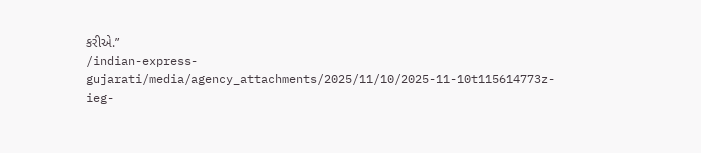કરીએ.”
/indian-express-gujarati/media/agency_attachments/2025/11/10/2025-11-10t115614773z-ieg-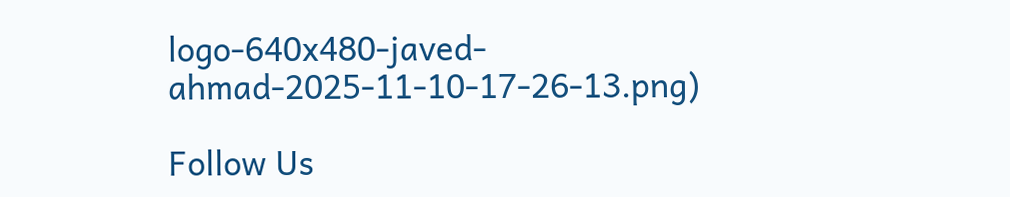logo-640x480-javed-ahmad-2025-11-10-17-26-13.png)

Follow Us